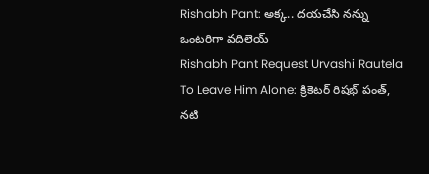Rishabh Pant: అక్క.. దయచేసి నన్ను ఒంటరిగా వదిలెయ్
Rishabh Pant Request Urvashi Rautela To Leave Him Alone: క్రికెటర్ రిషభ్ పంత్, నటి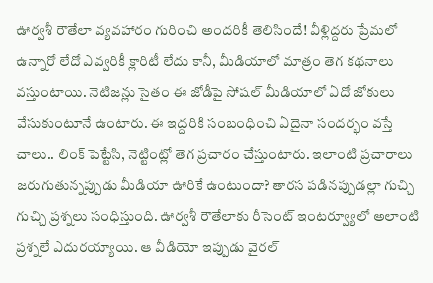ఊర్వశీ రౌతేలా వ్యవహారం గురించి అందరికీ తెలిసిందే! వీళ్లిద్దరు ప్రేమలో ఉన్నారో లేదో ఎవ్వరికీ క్లారిటీ లేదు కానీ, మీడియాలో మాత్రం తెగ కథనాలు వస్తుంటాయి. నెటిజన్లు సైతం ఈ జోడీపై సోషల్ మీడియాలో ఏదో జోకులు వేసుకుంటూనే ఉంటారు. ఈ ఇద్దరికి సంబంధించి ఏదైనా సందర్భం వస్తే చాలు.. లింక్ పెట్టేసి, నెట్టింట్లో తెగ ప్రచారం చేస్తుంటారు. ఇలాంటి ప్రచారాలు జరుగుతున్నప్పుడు మీడియా ఊరికే ఉంటుందా? తారస పడినప్పుడల్లా గుచ్చి గుచ్చి ప్రశ్నలు సంధిస్తుంది. ఊర్వశీ రౌతేలాకు రీసెంట్ ఇంటర్వ్యూలో అలాంటి ప్రశ్నలే ఎదురయ్యాయి. ఆ వీడియో ఇప్పుడు వైరల్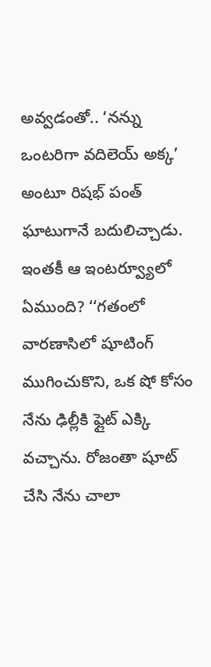అవ్వడంతో.. ‘నన్ను ఒంటరిగా వదిలెయ్ అక్క’ అంటూ రిషభ్ పంత్ ఘాటుగానే బదులిచ్చాడు.
ఇంతకీ ఆ ఇంటర్వ్యూలో ఏముంది? ‘‘గతంలో వారణాసిలో షూటింగ్ ముగించుకొని, ఒక షో కోసం నేను ఢిల్లీకి ఫ్లైట్ ఎక్కి వచ్చాను. రోజంతా షూట్ చేసి నేను చాలా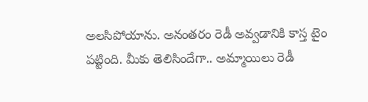అలసిపోయాను. అనంతరం రెడీ అవ్వడానికి కాస్త టైం పట్టింది. మీకు తెలిసిందేగా.. అమ్మాయిలు రెడీ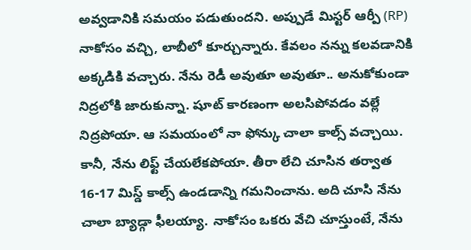అవ్వడానికి సమయం పడుతుందని. అప్పుడే మిస్టర్ ఆర్పీ (RP) నాకోసం వచ్చి, లాబీలో కూర్చున్నారు. కేవలం నన్ను కలవడానికి అక్కడికి వచ్చారు. నేను రెడీ అవుతూ అవుతూ.. అనుకోకుండా నిద్రలోకి జారుకున్నా. షూట్ కారణంగా అలసిపోవడం వల్లే నిద్రపోయా. ఆ సమయంలో నా ఫోన్కు చాలా కాల్స్ వచ్చాయి. కానీ, నేను లిఫ్ట్ చేయలేకపోయా. తీరా లేచి చూసిన తర్వాత 16-17 మిస్డ్ కాల్స్ ఉండడాన్ని గమనించాను. అది చూసి నేను చాలా బ్యాడ్గా ఫీలయ్యా. నాకోసం ఒకరు వేచి చూస్తుంటే, నేను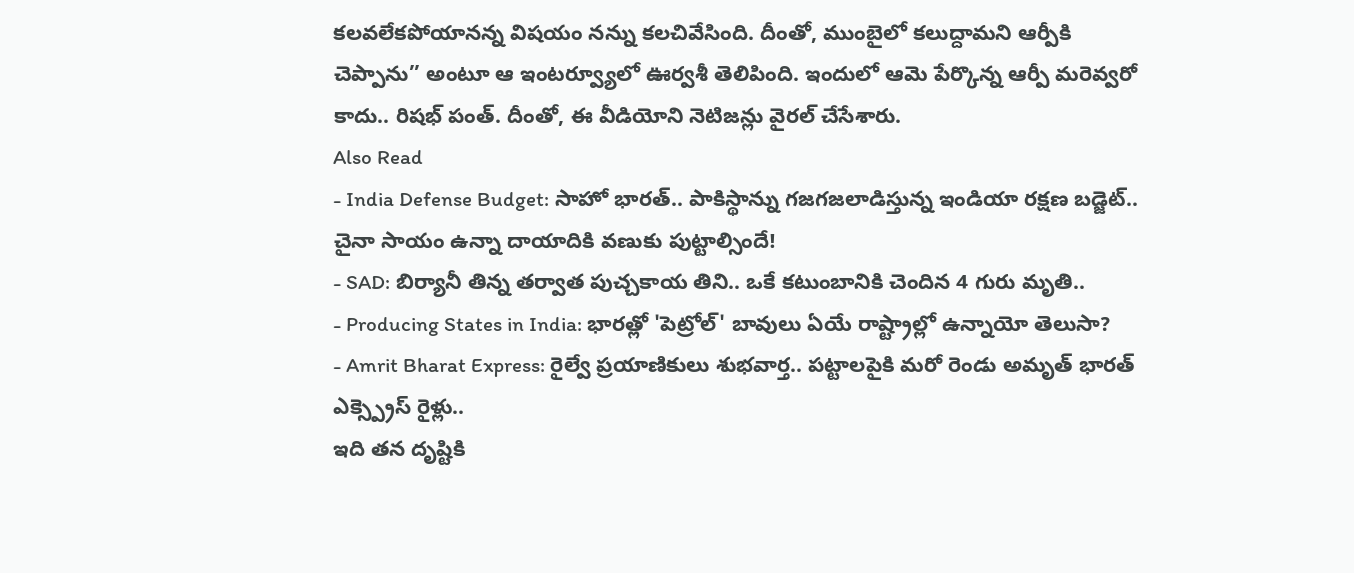కలవలేకపోయానన్న విషయం నన్ను కలచివేసింది. దీంతో, ముంబైలో కలుద్దామని ఆర్పీకి చెప్పాను’’ అంటూ ఆ ఇంటర్వ్యూలో ఊర్వశీ తెలిపింది. ఇందులో ఆమె పేర్కొన్న ఆర్పీ మరెవ్వరో కాదు.. రిషభ్ పంత్. దీంతో, ఈ వీడియోని నెటిజన్లు వైరల్ చేసేశారు.
Also Read
- India Defense Budget: సాహో భారత్.. పాకిస్థాన్ను గజగజలాడిస్తున్న ఇండియా రక్షణ బడ్జెట్.. చైనా సాయం ఉన్నా దాయాదికి వణుకు పుట్టాల్సిందే!
- SAD: బిర్యానీ తిన్న తర్వాత పుచ్చకాయ తిని.. ఒకే కటుంబానికి చెందిన 4 గురు మృతి..
- Producing States in India: భారత్లో 'పెట్రోల్' బావులు ఏయే రాష్ట్రాల్లో ఉన్నాయో తెలుసా?
- Amrit Bharat Express: రైల్వే ప్రయాణికులు శుభవార్త.. పట్టాలపైకి మరో రెండు అమృత్ భారత్ ఎక్స్ప్రెస్ రైళ్లు..
ఇది తన దృష్టికి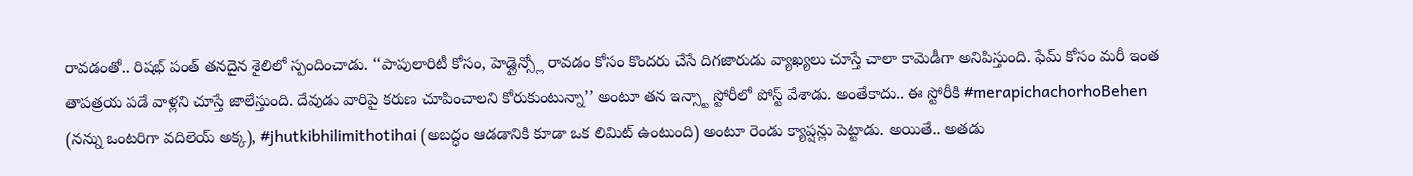రావడంతో.. రిషభ్ పంత్ తనదైన శైలిలో స్పందించాడు. ‘‘పాపులారిటీ కోసం, హెడ్లైన్స్లో రావడం కోసం కొందరు చేసే దిగజారుడు వ్యాఖ్యలు చూస్తే చాలా కామెడీగా అనిపిస్తుంది. ఫేమ్ కోసం మరీ ఇంత తాపత్రయ పడే వాళ్లని చూస్తే జాలేస్తుంది. దేవుడు వారిపై కరుణ చూపించాలని కోరుకుంటున్నా’’ అంటూ తన ఇన్స్టా స్టోరీలో పోస్ట్ వేశాడు. అంతేకాదు.. ఈ స్టోరీకి #merapichachorhoBehen (నన్ను ఒంటరిగా వదిలెయ్ అక్క), #jhutkibhilimithotihai (అబద్ధం ఆడడానికి కూడా ఒక లిమిట్ ఉంటుంది) అంటూ రెండు క్యాప్షన్లు పెట్టాడు. అయితే.. అతడు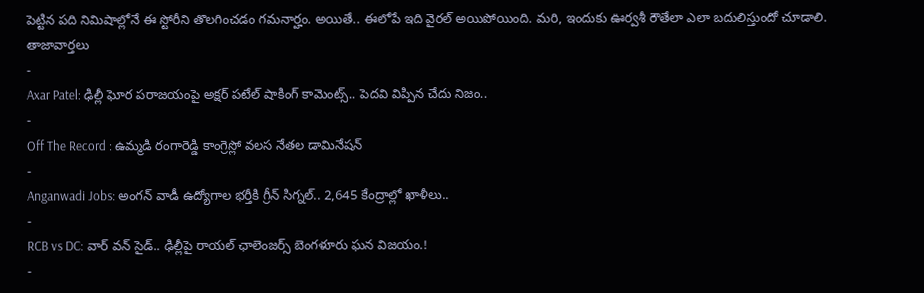పెట్టిన పది నిమిషాల్లోనే ఈ స్టోరీని తొలగించడం గమనార్హం. అయితే.. ఈలోపే ఇది వైరల్ అయిపోయింది. మరి, ఇందుకు ఊర్వశీ రౌతేలా ఎలా బదులిస్తుందో చూడాలి.
తాజావార్తలు
-
Axar Patel: ఢిల్లీ ఘోర పరాజయంపై అక్షర్ పటేల్ షాకింగ్ కామెంట్స్.. పెదవి విప్పిన చేదు నిజం..
-
Off The Record : ఉమ్మడి రంగారెడ్డి కాంగ్రెస్లో వలస నేతల డామినేషన్
-
Anganwadi Jobs: అంగన్ వాడీ ఉద్యోగాల భర్తీకి గ్రీన్ సిగ్నల్.. 2,645 కేంద్రాల్లో ఖాళీలు..
-
RCB vs DC: వార్ వన్ సైడ్.. ఢిల్లీపై రాయల్ ఛాలెంజర్స్ బెంగళూరు ఘన విజయం.!
-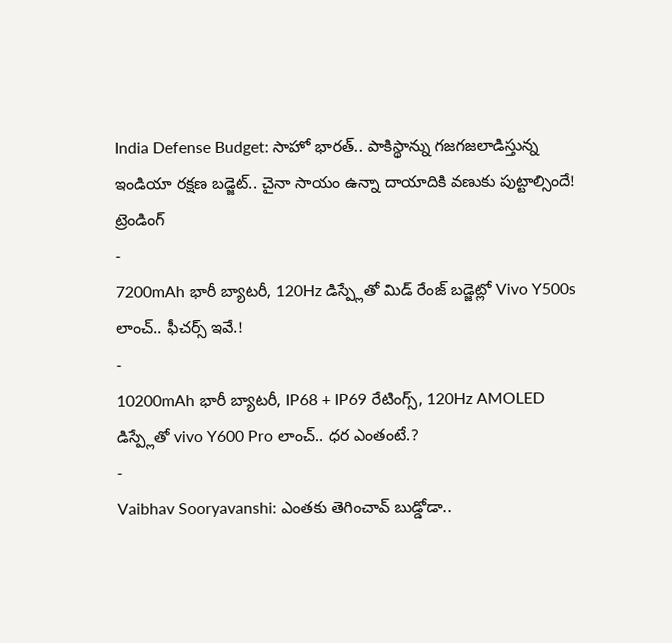India Defense Budget: సాహో భారత్.. పాకిస్థాన్ను గజగజలాడిస్తున్న ఇండియా రక్షణ బడ్జెట్.. చైనా సాయం ఉన్నా దాయాదికి వణుకు పుట్టాల్సిందే!
ట్రెండింగ్
-
7200mAh భారీ బ్యాటరీ, 120Hz డిస్ప్లేతో మిడ్ రేంజ్ బడ్జెట్లో Vivo Y500s లాంచ్.. ఫీచర్స్ ఇవే.!
-
10200mAh భారీ బ్యాటరీ, IP68 + IP69 రేటింగ్స్, 120Hz AMOLED డిస్ప్లేతో vivo Y600 Pro లాంచ్.. ధర ఎంతంటే.?
-
Vaibhav Sooryavanshi: ఎంతకు తెగించావ్ బుడ్డోడా..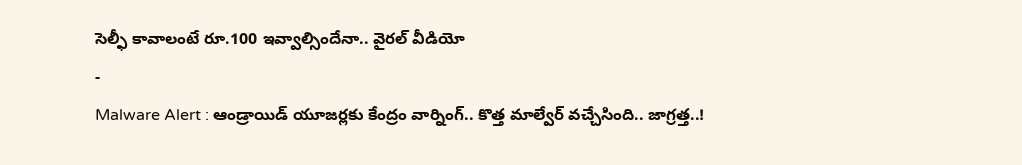సెల్ఫీ కావాలంటే రూ.100 ఇవ్వాల్సిందేనా.. వైరల్ వీడియో
-
Malware Alert : ఆండ్రాయిడ్ యూజర్లకు కేంద్రం వార్నింగ్.. కొత్త మాల్వేర్ వచ్చేసింది.. జాగ్రత్త..!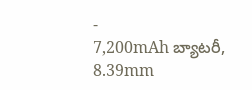-
7,200mAh బ్యాటరీ, 8.39mm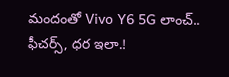మందంతో Vivo Y6 5G లాంచ్.. ఫీచర్స్, ధర ఇలా.!